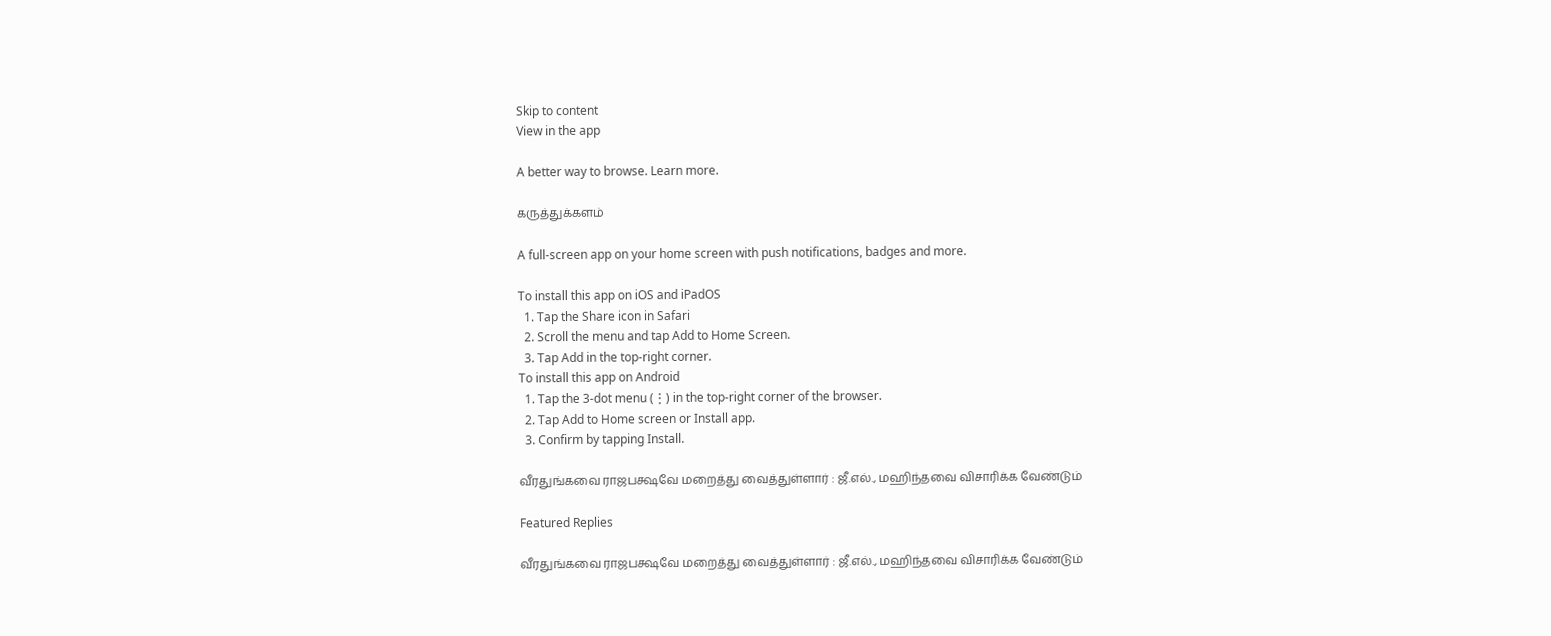Skip to content
View in the app

A better way to browse. Learn more.

கருத்துக்களம்

A full-screen app on your home screen with push notifications, badges and more.

To install this app on iOS and iPadOS
  1. Tap the Share icon in Safari
  2. Scroll the menu and tap Add to Home Screen.
  3. Tap Add in the top-right corner.
To install this app on Android
  1. Tap the 3-dot menu (⋮) in the top-right corner of the browser.
  2. Tap Add to Home screen or Install app.
  3. Confirm by tapping Install.

வீரதுங்கவை ராஜபக்ஷவே மறைத்து வைத்துள்ளார் : ஜீ.எல்., மஹிந்தவை விசாரிக்க வேண்டும்

Featured Replies

வீரதுங்கவை ராஜபக்ஷவே மறைத்து வைத்துள்ளார் : ஜீ.எல்., மஹிந்தவை விசாரிக்க வேண்டும்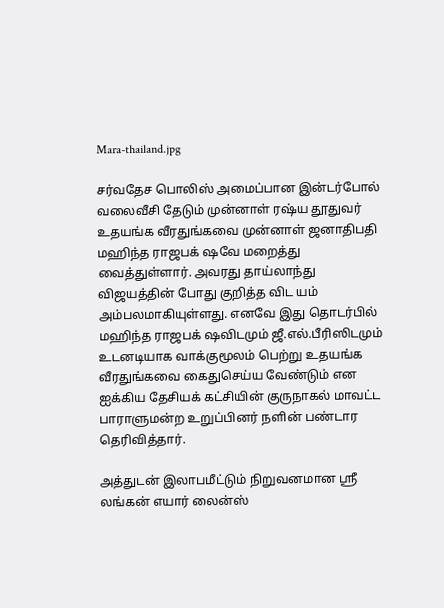Mara-thailand.jpg

சர்வதேச பொலிஸ் அமைப்பான இன்டர்போல் வலைவீசி தேடும் முன்னாள் ரஷ்ய தூதுவர் உதயங்க வீரதுங்கவை முன்னாள் ஜனாதிபதி மஹிந்த ராஜபக் ஷவே மறைத்து வைத்துள்ளார். அவரது தாய்லாந்து விஜயத்தின் போது குறித்த விட யம் அம்பலமாகியுள்ளது. எனவே இது தொடர்பில் மஹிந்த ராஜபக் ஷவிடமும் ஜீ.எல்.பீரிஸிடமும் உடனடியாக வாக்குமூலம் பெற்று உதயங்க வீரதுங்கவை கைதுசெய்ய வேண்டும் என ஐக்கிய தேசியக் கட்சியின் குருநாகல் மாவட்ட பாராளுமன்ற உறுப்பினர் நளின் பண்டார தெரிவித்தார்.

அத்துடன் இலாபமீட்டும் நிறுவனமான ஸ்ரீ லங்கன் எயார் லைன்ஸ்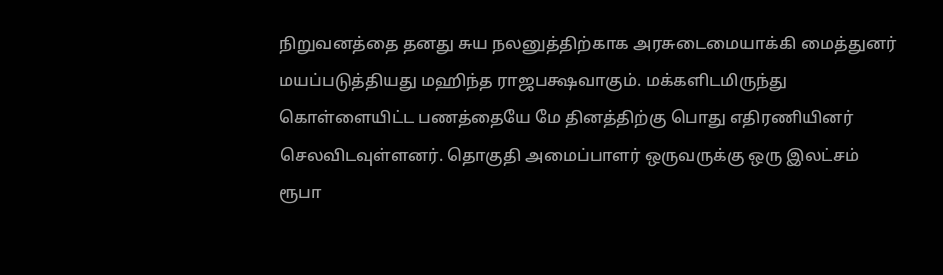நிறுவனத்தை தனது சுய நலனுத்திற்காக அரசுடைமையாக்கி மைத்துனர் மயப்படுத்தியது மஹிந்த ராஜபக்ஷவாகும். மக்களிடமிருந்து கொள்ளையிட்ட பணத்தையே மே தினத்திற்கு பொது எதிரணியினர் செலவிடவுள்ளனர். தொகுதி அமைப்பாளர் ஒருவருக்கு ஒரு இலட்சம் ரூபா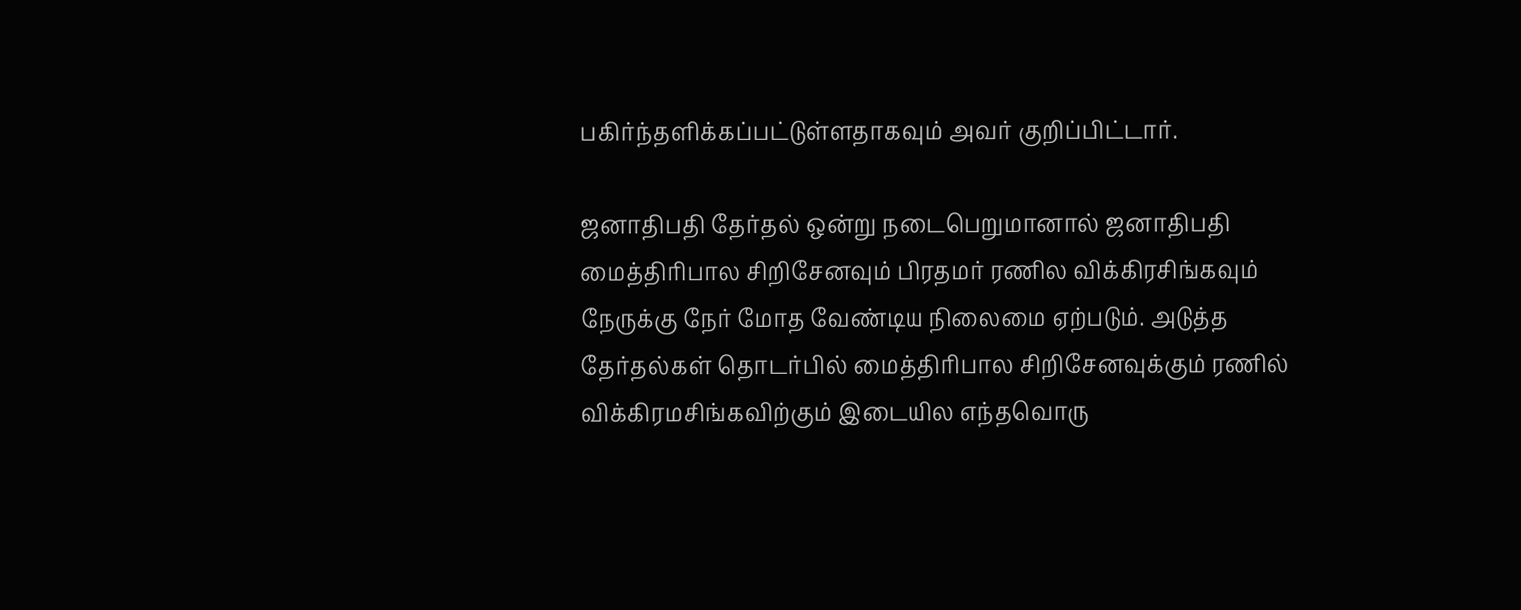பகிர்ந்தளிக்கப்பட்டுள்ளதாகவும் அவர் குறிப்பிட்டார்.

ஜனாதிபதி தேர்தல் ஒன்று நடைபெறுமானால் ஜனாதிபதி மைத்திரிபால சிறிசேனவும் பிரதமர் ரணில விக்கிரசிங்கவும் நேருக்கு நேர் மோத வேண்டிய நிலைமை ஏற்படும். அடுத்த தேர்தல்கள் தொடர்பில் மைத்திரிபால சிறிசேனவுக்கும் ரணில் விக்கிரமசிங்கவிற்கும் இடையில எந்தவொரு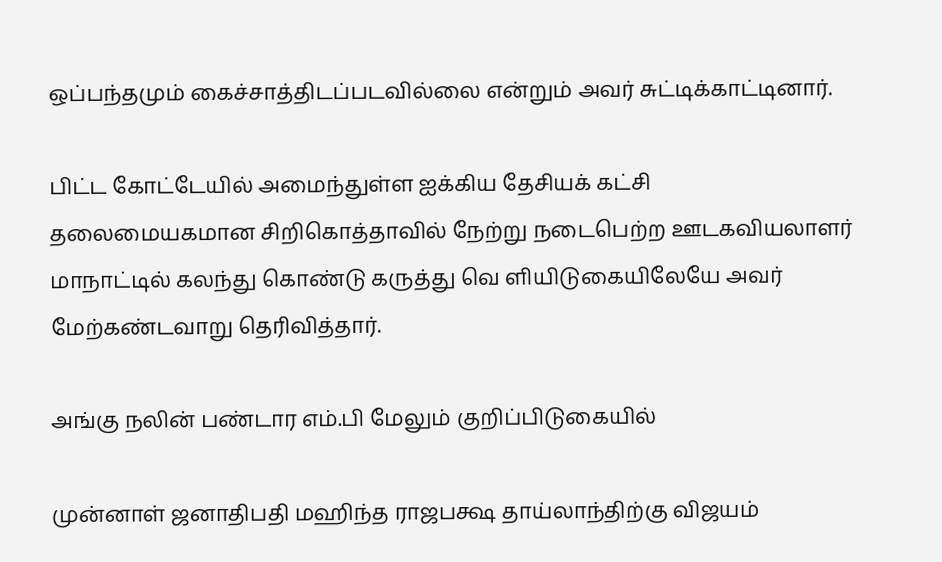ஒப்பந்தமும் கைச்சாத்திடப்படவில்லை என்றும் அவர் சுட்டிக்காட்டினார்.

பிட்ட கோட்டேயில் அமைந்துள்ள ஐக்கிய தேசியக் கட்சி தலைமையகமான சிறிகொத்தாவில் நேற்று நடைபெற்ற ஊடகவியலாளர் மாநாட்டில் கலந்து கொண்டு கருத்து வெ ளியிடுகையிலேயே அவர் மேற்கண்டவாறு தெரிவித்தார்.

அங்கு நலின் பண்டார எம்.பி மேலும் குறிப்பிடுகையில்

முன்னாள் ஜனாதிபதி மஹிந்த ராஜபக்ஷ தாய்லாந்திற்கு விஜயம்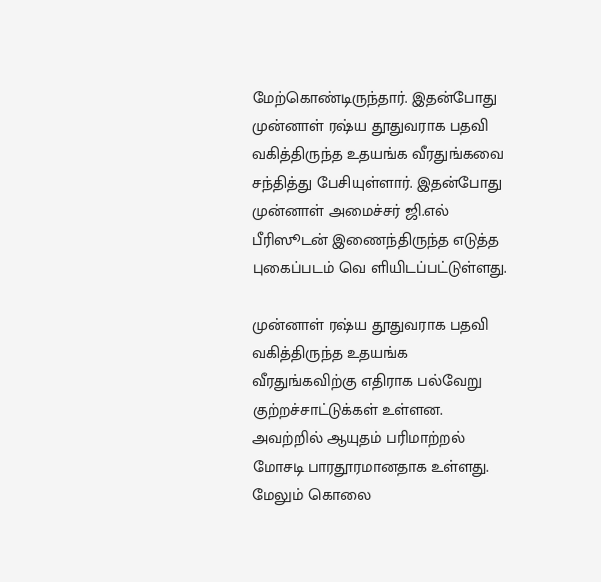மேற்கொண்டிருந்தார். இதன்போது முன்னாள் ரஷ்ய தூதுவராக பதவி வகித்திருந்த உதயங்க வீரதுங்கவை சந்தித்து பேசியுள்ளார். இதன்போது முன்னாள் அமைச்சர் ஜி.எல் பீரிஸூடன் இணைந்திருந்த எடுத்த புகைப்படம் வெ ளியிடப்பட்டுள்ளது.

முன்னாள் ரஷ்ய தூதுவராக பதவி வகித்திருந்த உதயங்க வீரதுங்கவிற்கு எதிராக பல்வேறு குற்றச்சாட்டுக்கள் உள்ளன. அவற்றில் ஆயுதம் பரிமாற்றல் மோசடி பாரதூரமானதாக உள்ளது. மேலும் கொலை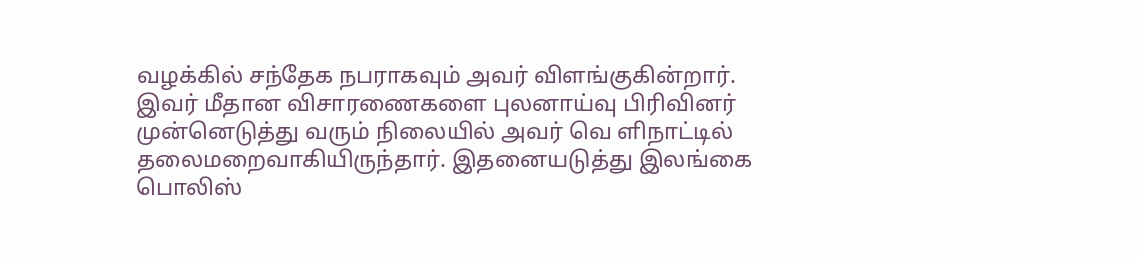வழக்கில் சந்தேக நபராகவும் அவர் விளங்குகின்றார். இவர் மீதான விசாரணைகளை புலனாய்வு பிரிவினர் முன்னெடுத்து வரும் நிலையில் அவர் வெ ளிநாட்டில் தலைமறைவாகியிருந்தார். இதனையடுத்து இலங்கை பொலிஸ்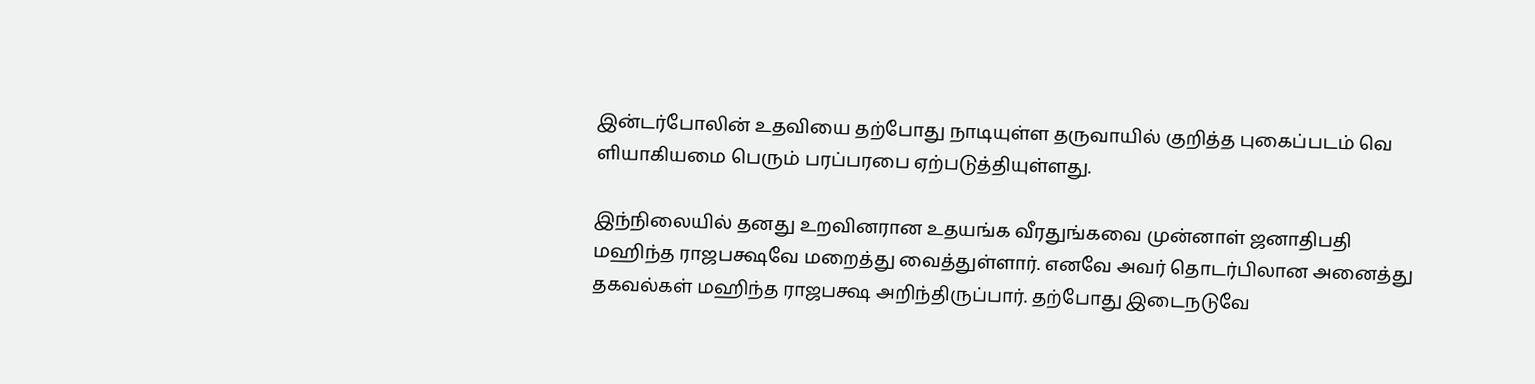இன்டர்போலின் உதவியை தற்போது நாடியுள்ள தருவாயில் குறித்த புகைப்படம் வெ ளியாகியமை பெரும் பரப்பரபை ஏற்படுத்தியுள்ளது.

இந்நிலையில் தனது உறவினரான உதயங்க வீரதுங்கவை முன்னாள் ஜனாதிபதி மஹிந்த ராஜபக்ஷவே மறைத்து வைத்துள்ளார். எனவே அவர் தொடர்பிலான அனைத்து தகவல்கள் மஹிந்த ராஜபக்ஷ அறிந்திருப்பார். தற்போது இடைநடுவே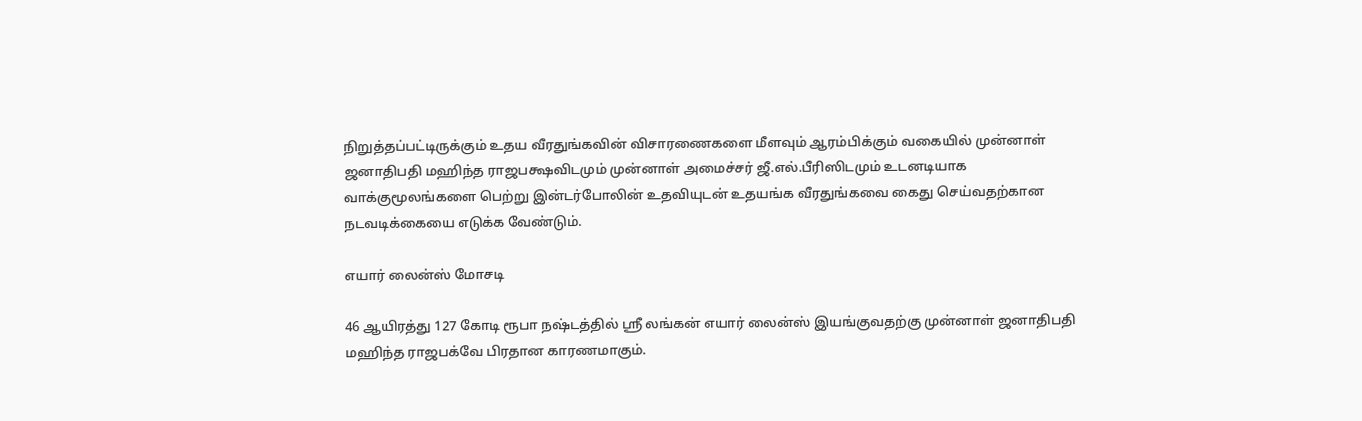நிறுத்தப்பட்டிருக்கும் உதய வீரதுங்கவின் விசாரணைகளை மீளவும் ஆரம்பிக்கும் வகையில் முன்னாள் ஜனாதிபதி மஹிந்த ராஜபக்ஷவிடமும் முன்னாள் அமைச்சர் ஜீ.எல்.பீரிஸிடமும் உடனடியாக வாக்குமூலங்களை பெற்று இன்டர்போலின் உதவியுடன் உதயங்க வீரதுங்கவை கைது செய்வதற்கான நடவடிக்கையை எடுக்க வேண்டும்.

எயார் லைன்ஸ் மோசடி

46 ஆயிரத்து 127 கோடி ரூபா நஷ்டத்தில் ஸ்ரீ லங்கன் எயார் லைன்ஸ் இயங்குவதற்கு முன்னாள் ஜனாதிபதி மஹிந்த ராஜபக்வே பிரதான காரணமாகும்.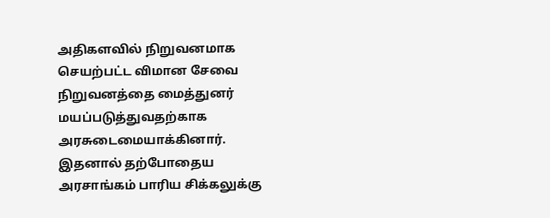அதிகளவில் நிறுவனமாக செயற்பட்ட விமான சேவை நிறுவனத்தை மைத்துனர் மயப்படுத்துவதற்காக அரசுடைமையாக்கினார். இதனால் தற்போதைய அரசாங்கம் பாரிய சிக்கலுக்கு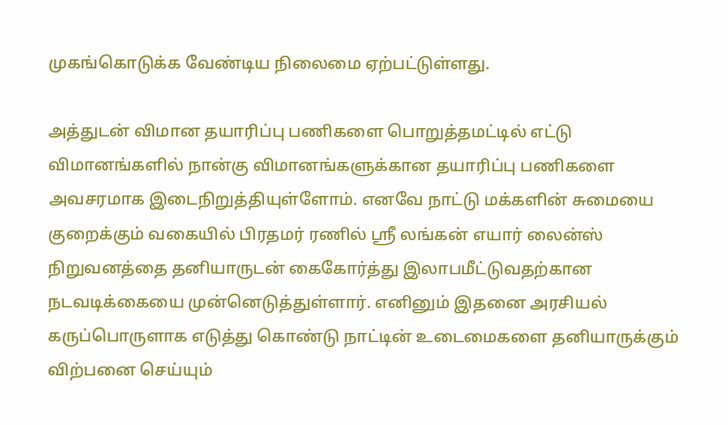முகங்கொடுக்க வேண்டிய நிலைமை ஏற்பட்டுள்ளது.

அத்துடன் விமான தயாரிப்பு பணிகளை பொறுத்தமட்டில் எட்டு விமானங்களில் நான்கு விமானங்களுக்கான தயாரிப்பு பணிகளை அவசரமாக இடைநிறுத்தியுள்ளோம். எனவே நாட்டு மக்களின் சுமையை குறைக்கும் வகையில் பிரதமர் ரணில் ஸ்ரீ லங்கன் எயார் லைன்ஸ் நிறுவனத்தை தனியாருடன் கைகோர்த்து இலாபமீட்டுவதற்கான நடவடிக்கையை முன்னெடுத்துள்ளார். எனினும் இதனை அரசியல் கருப்பொருளாக எடுத்து கொண்டு நாட்டின் உடைமைகளை தனியாருக்கும் விற்பனை செய்யும்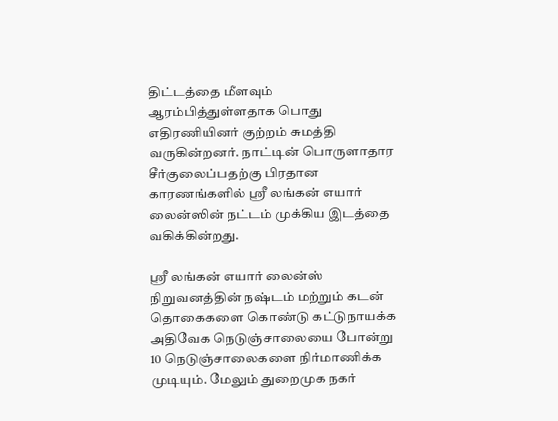திட்டத்தை மீளவும் ஆரம்பித்துள்ளதாக பொது எதிரணியினர் குற்றம் சுமத்தி வருகின்றனர். நாட்டின் பொருளாதார சீர்குலைப்பதற்கு பிரதான காரணங்களில் ஸ்ரீ லங்கன் எயார் லைன்ஸின் நட்டம் முக்கிய இடத்தை வகிக்கின்றது.

ஸ்ரீ லங்கன் எயார் லைன்ஸ் நிறுவனத்தின் நஷ்டம் மற்றும் கடன் தொகைகளை கொண்டு கட்டுநாயக்க அதிவேக நெடுஞ்சாலையை போன்று 10 நெடுஞ்சாலைகளை நிர்மாணிக்க முடியும். மேலும் துறைமுக நகர்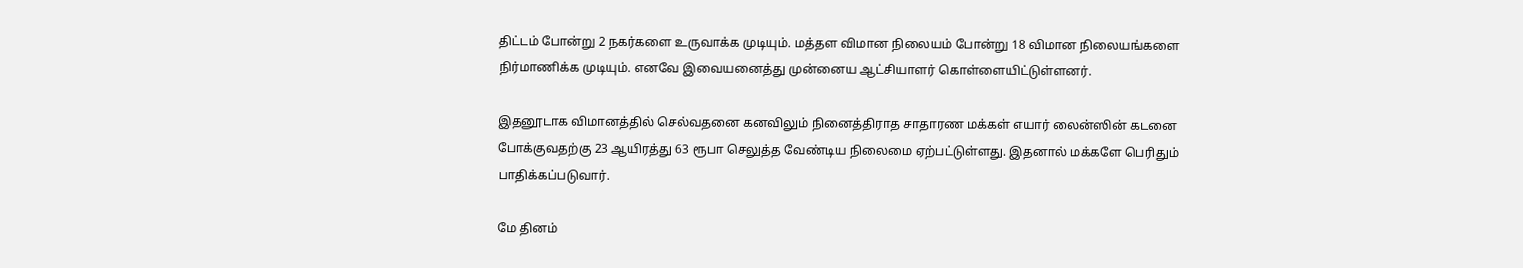திட்டம் போன்று 2 நகர்களை உருவாக்க முடியும். மத்தள விமான நிலையம் போன்று 18 விமான நிலையங்களை நிர்மாணிக்க முடியும். எனவே இவையனைத்து முன்னைய ஆட்சியாளர் கொள்ளையிட்டுள்ளனர்.

இதனூடாக விமானத்தில் செல்வதனை கனவிலும் நினைத்திராத சாதாரண மக்கள் எயார் லைன்ஸின் கடனை போக்குவதற்கு 23 ஆயிரத்து 63 ரூபா செலுத்த வேண்டிய நிலைமை ஏற்பட்டுள்ளது. இதனால் மக்களே பெரிதும் பாதிக்கப்படுவார்.

மே தினம்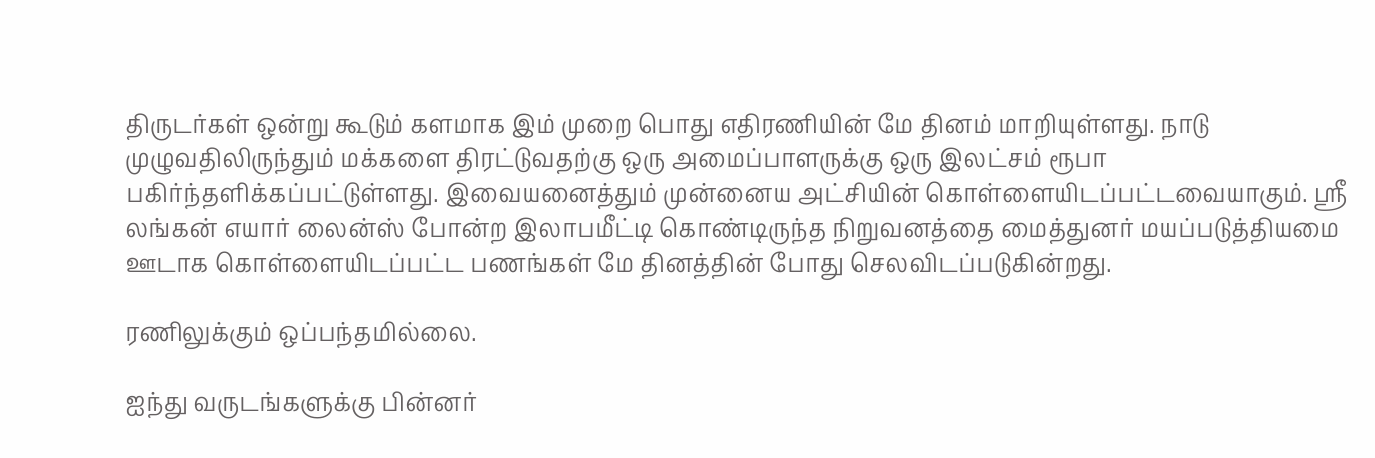திருடர்கள் ஒன்று கூடும் களமாக இம் முறை பொது எதிரணியின் மே தினம் மாறியுள்ளது. நாடு முழுவதிலிருந்தும் மக்களை திரட்டுவதற்கு ஒரு அமைப்பாளருக்கு ஒரு இலட்சம் ரூபா பகிர்ந்தளிக்கப்பட்டுள்ளது. இவையனைத்தும் முன்னைய அட்சியின் கொள்ளையிடப்பட்டவையாகும். ஸ்ரீ லங்கன் எயார் லைன்ஸ் போன்ற இலாபமீட்டி கொண்டிருந்த நிறுவனத்தை மைத்துனர் மயப்படுத்தியமை ஊடாக கொள்ளையிடப்பட்ட பணங்கள் மே தினத்தின் போது செலவிடப்படுகின்றது.

ரணிலுக்கும் ஒப்பந்தமில்லை.

ஐந்து வருடங்களுக்கு பின்னர்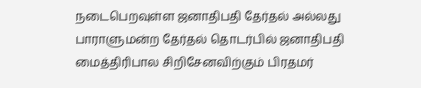நடைபெறவுள்ள ஜனாதிபதி தேர்தல் அல்லது பாராளுமன்ற தேர்தல் தொடர்பில் ஜனாதிபதி மைத்திரிபால சிறிசேனவிற்கும் பிரதமர்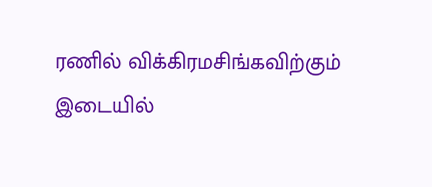ரணில் விக்கிரமசிங்கவிற்கும் இடையில்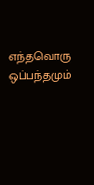எந்தவொரு ஒப்பந்தமும்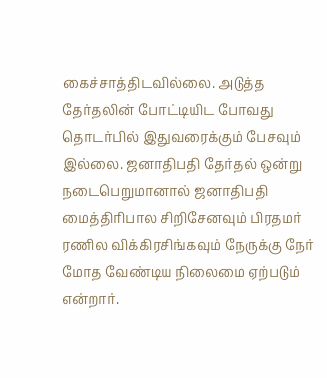கைச்சாத்திடவில்லை. அடுத்த தேர்தலின் போட்டியிட போவது தொடர்பில் இதுவரைக்கும் பேசவும் இல்லை. ஜனாதிபதி தேர்தல் ஒன்று நடைபெறுமானால் ஜனாதிபதி மைத்திரிபால சிறிசேனவும் பிரதமர் ரணில விக்கிரசிங்கவும் நேருக்கு நேர் மோத வேண்டிய நிலைமை ஏற்படும் என்றார்.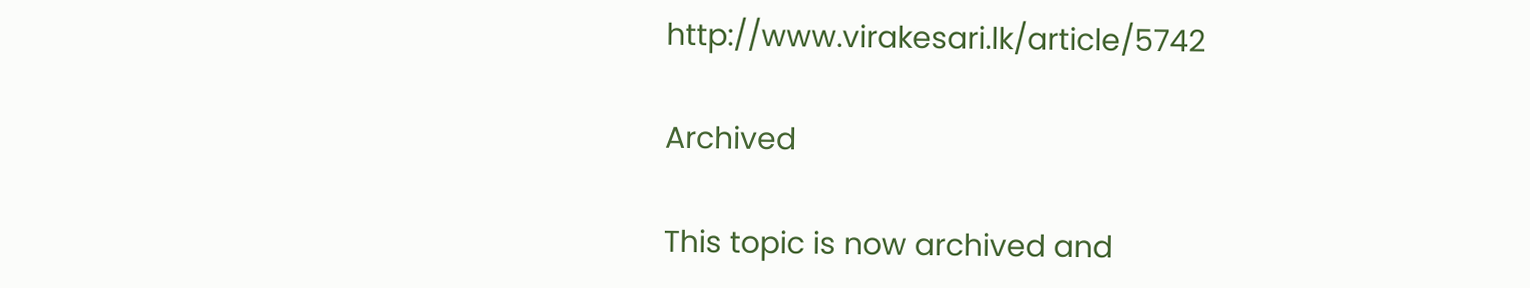http://www.virakesari.lk/article/5742

Archived

This topic is now archived and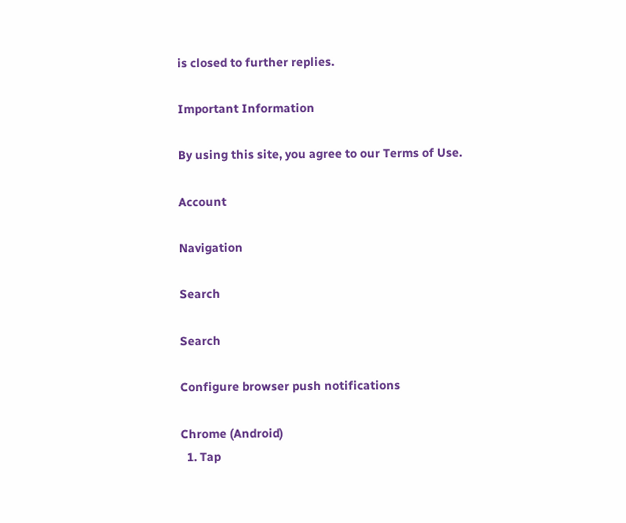is closed to further replies.

Important Information

By using this site, you agree to our Terms of Use.

Account

Navigation

Search

Search

Configure browser push notifications

Chrome (Android)
  1. Tap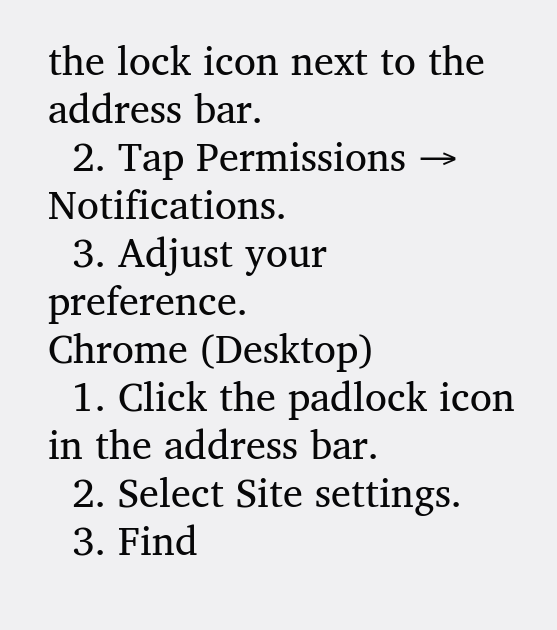the lock icon next to the address bar.
  2. Tap Permissions → Notifications.
  3. Adjust your preference.
Chrome (Desktop)
  1. Click the padlock icon in the address bar.
  2. Select Site settings.
  3. Find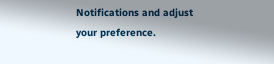Notifications and adjust your preference.